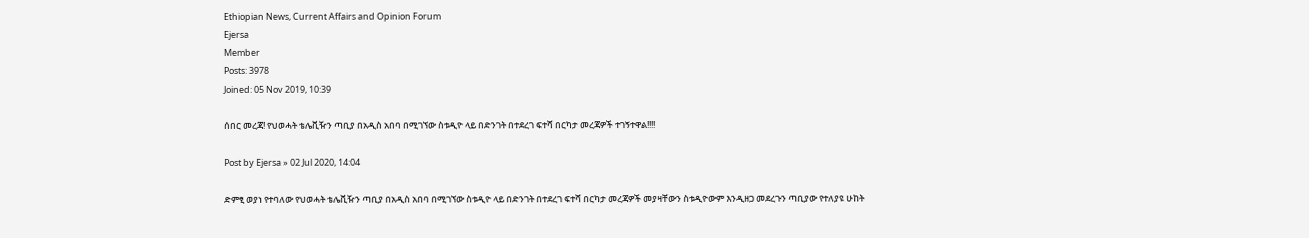Ethiopian News, Current Affairs and Opinion Forum
Ejersa
Member
Posts: 3978
Joined: 05 Nov 2019, 10:39

ሰበር መረጃ! የህወሓት ቴሌቪዥን ጣቢያ በአዲስ አበባ በሚገኘው ስቱዲዮ ላይ በድንገት በተደረገ ፍተሻ በርካታ መረጃዎች ተገኝተዋል!!!!

Post by Ejersa » 02 Jul 2020, 14:04

ድምፂ ወያነ የተባለው የህወሓት ቴሌቪዥን ጣቢያ በአዲስ አበባ በሚገኘው ስቱዲዮ ላይ በድንገት በተደረገ ፍተሻ በርካታ መረጃዎች መያዛቸውን ስቱዲዮውም እንዲዘጋ መደረጉን ጣቢያው የተለያዩ ሁከት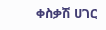ቀስቃሽ ሀገር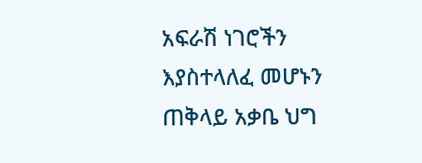አፍራሽ ነገሮችን እያስተላለፈ መሆኑን ጠቅላይ አቃቤ ህግ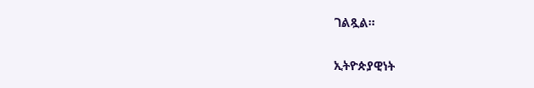ገልጿል።

ኢትዮጵያዊነት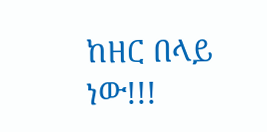ከዘር በላይ ነው!!!